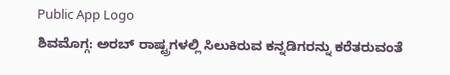Public App Logo
ಶಿವಮೊಗ್ಗ: ಅರಬ್ ರಾಷ್ಟ್ರಗಳಲ್ಲಿ ಸಿಲುಕಿರುವ ಕನ್ನಡಿಗರನ್ನು ಕರೆತರುವಂತೆ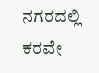ನಗರದಲ್ಲಿ ಕರವೇ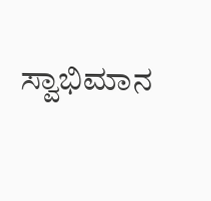ಸ್ವಾಭಿಮಾನ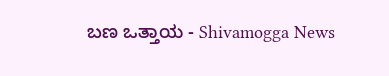ಬಣ ಒತ್ತಾಯ - Shivamogga News